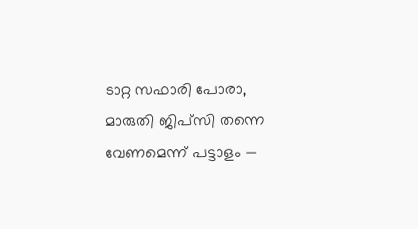ടാറ്റ സഫാരി പോരാ, മാരുതി ജിപ്‌സി തന്നെ വേണമെന്ന് പട്ടാളം —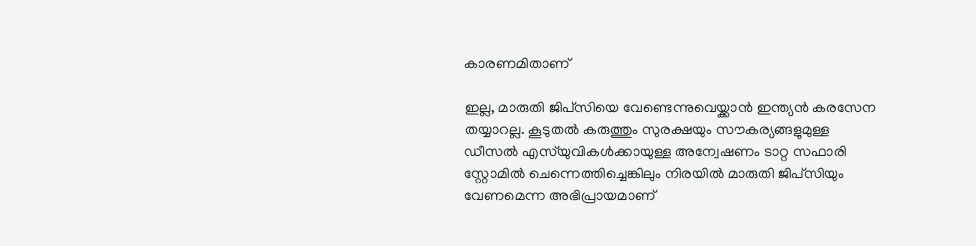കാരണമിതാണ്

ഇല്ല, മാരുതി ജിപ്‌സിയെ വേണ്ടെന്നുവെയ്ക്കാന്‍ ഇന്ത്യന്‍ കരസേന തയ്യാറല്ല. കൂടുതല്‍ കരുത്തും സുരക്ഷയും സൗകര്യങ്ങളുമുള്ള ഡീസല്‍ എസ്‌യുവികള്‍ക്കായുള്ള അന്വേഷണം ടാറ്റ സഫാരി സ്റ്റോമില്‍ ചെന്നെത്തിച്ചെങ്കിലും നിരയില്‍ മാരുതി ജിപ്‌സിയും വേണമെന്ന അഭിപ്രായമാണ്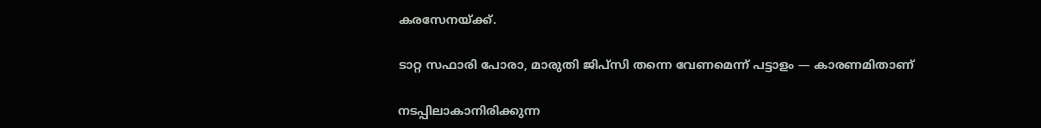കരസേനയ്ക്ക്.

ടാറ്റ സഫാരി പോരാ, മാരുതി ജിപ്‌സി തന്നെ വേണമെന്ന് പട്ടാളം — കാരണമിതാണ്

നടപ്പിലാകാനിരിക്കുന്ന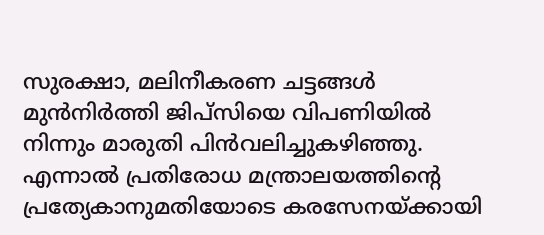സുരക്ഷാ, മലിനീകരണ ചട്ടങ്ങള്‍ മുന്‍നിര്‍ത്തി ജിപ്‌സിയെ വിപണിയില്‍ നിന്നും മാരുതി പിന്‍വലിച്ചുകഴിഞ്ഞു. എന്നാല്‍ പ്രതിരോധ മന്ത്രാലയത്തിന്റെ പ്രത്യേകാനുമതിയോടെ കരസേനയ്ക്കായി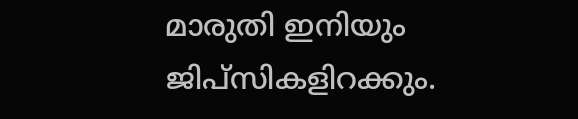മാരുതി ഇനിയും ജിപ്‌സികളിറക്കും.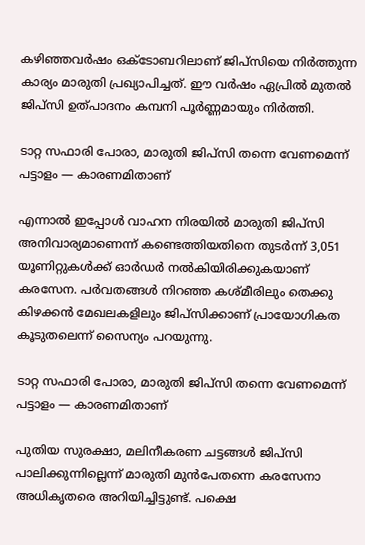കഴിഞ്ഞവര്‍ഷം ഒക്ടോബറിലാണ് ജിപ്‌സിയെ നിര്‍ത്തുന്ന കാര്യം മാരുതി പ്രഖ്യാപിച്ചത്. ഈ വര്‍ഷം ഏപ്രില്‍ മുതല്‍ ജിപ്‌സി ഉത്പാദനം കമ്പനി പൂര്‍ണ്ണമായും നിര്‍ത്തി.

ടാറ്റ സഫാരി പോരാ, മാരുതി ജിപ്‌സി തന്നെ വേണമെന്ന് പട്ടാളം — കാരണമിതാണ്

എന്നാല്‍ ഇപ്പോള്‍ വാഹന നിരയില്‍ മാരുതി ജിപ്‌സി അനിവാര്യമാണെന്ന് കണ്ടെത്തിയതിനെ തുടര്‍ന്ന് 3,051 യൂണിറ്റുകള്‍ക്ക് ഓര്‍ഡര്‍ നല്‍കിയിരിക്കുകയാണ് കരസേന. പര്‍വതങ്ങള്‍ നിറഞ്ഞ കശ്മീരിലും തെക്കു കിഴക്കന്‍ മേഖലകളിലും ജിപ്‌സിക്കാണ് പ്രായോഗികത കൂടുതലെന്ന് സൈന്യം പറയുന്നു.

ടാറ്റ സഫാരി പോരാ, മാരുതി ജിപ്‌സി തന്നെ വേണമെന്ന് പട്ടാളം — കാരണമിതാണ്

പുതിയ സുരക്ഷാ, മലിനീകരണ ചട്ടങ്ങള്‍ ജിപ്‌സി പാലിക്കുന്നില്ലെന്ന് മാരുതി മുന്‍പേതന്നെ കരസേനാ അധികൃതരെ അറിയിച്ചിട്ടുണ്ട്. പക്ഷെ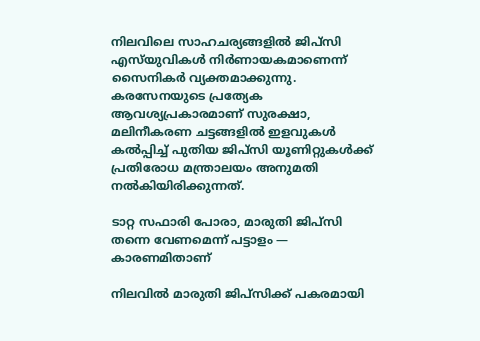നിലവിലെ സാഹചര്യങ്ങളില്‍ ജിപ്‌സി എസ്‌യുവികള്‍ നിര്‍ണായകമാണെന്ന് സൈനികര്‍ വ്യക്തമാക്കുന്നു. കരസേനയുടെ പ്രത്യേക ആവശ്യപ്രകാരമാണ് സുരക്ഷാ, മലിനീകരണ ചട്ടങ്ങളില്‍ ഇളവുകള്‍ കല്‍പ്പിച്ച് പുതിയ ജിപ്‌സി യൂണിറ്റുകള്‍ക്ക് പ്രതിരോധ മന്ത്രാലയം അനുമതി നല്‍കിയിരിക്കുന്നത്.

ടാറ്റ സഫാരി പോരാ, മാരുതി ജിപ്‌സി തന്നെ വേണമെന്ന് പട്ടാളം — കാരണമിതാണ്

നിലവില്‍ മാരുതി ജിപ്‌സിക്ക് പകരമായി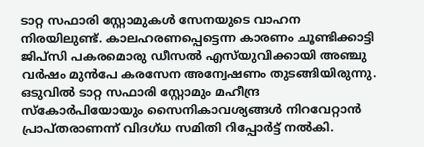ടാറ്റ സഫാരി സ്റ്റോമുകള്‍ സേനയുടെ വാഹന നിരയിലുണ്ട്. കാലഹരണപ്പെട്ടെന്ന കാരണം ചൂണ്ടിക്കാട്ടി ജിപ്‌സി പകരമൊരു ഡീസല്‍ എസ്‌യുവിക്കായി അഞ്ചു വര്‍ഷം മുന്‍പേ കരസേന അന്വേഷണം തുടങ്ങിയിരുന്നു. ഒടുവില്‍ ടാറ്റ സഫാരി സ്റ്റോമും മഹീന്ദ്ര സ്‌കോര്‍പിയോയും സൈനികാവശ്യങ്ങള്‍ നിറവേറ്റാന്‍ പ്രാപ്തരാണന്ന് വിദഗ്ധ സമിതി റിപ്പോര്‍ട്ട് നല്‍കി.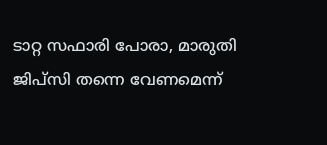ടാറ്റ സഫാരി പോരാ, മാരുതി ജിപ്‌സി തന്നെ വേണമെന്ന്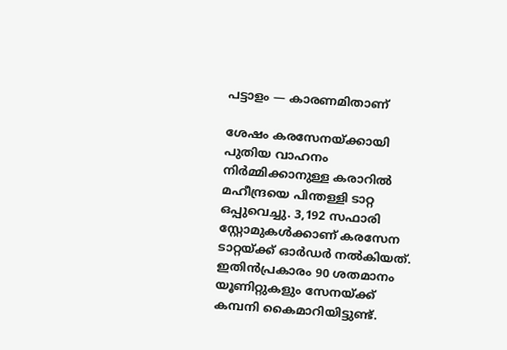പട്ടാളം — കാരണമിതാണ്

ശേഷം കരസേനയ്ക്കായി പുതിയ വാഹനം നിര്‍മ്മിക്കാനുള്ള കരാറില്‍ മഹീന്ദ്രയെ പിന്തള്ളി ടാറ്റ ഒപ്പുവെച്ചു. 3,192 സഫാരി സ്റ്റോമുകള്‍ക്കാണ് കരസേന ടാറ്റയ്ക്ക് ഓര്‍ഡര്‍ നല്‍കിയത്. ഇതിന്‍പ്രകാരം 90 ശതമാനം യൂണിറ്റുകളും സേനയ്ക്ക് കമ്പനി കൈമാറിയിട്ടുണ്ട്.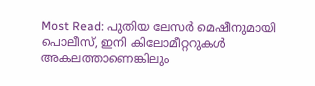Most Read: പുതിയ ലേസർ മെഷീനുമായി പൊലീസ്, ഇനി കിലോമീറ്ററുകൾ അകലത്താണെങ്കിലും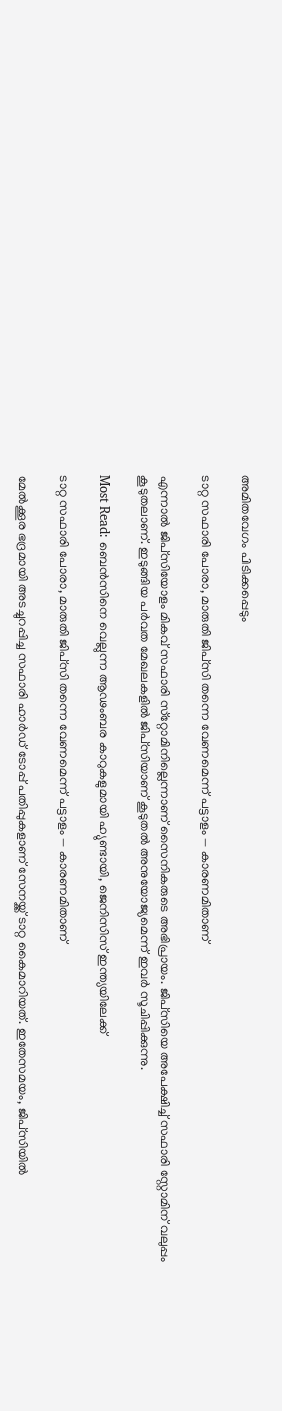അമിതവേഗം പിടിക്കപ്പെടും

ടാറ്റ സഫാരി പോരാ, മാരുതി ജിപ്‌സി തന്നെ വേണമെന്ന് പട്ടാളം — കാരണമിതാണ്

എന്നാല്‍ ജിപ്‌സിയോളം മികവ് സഫാരി സ്‌റ്റോമിനില്ലെന്നാണ് സൈനികരുടെ അഭിപ്രായം. ജിപ്‌സിയെ അപേക്ഷിച്ച് സഫാരി സ്റ്റോമിന് വലുപ്പം കൂടുതലാണ്. ഇടുങ്ങിയ പര്‍വത മേഖലകളില്‍ ജിപ്‌സിയാണ് കൂടുതല്‍ അനുയോജ്യമെന്ന് ഇവര്‍ സൂചിപ്പിക്കുന്നു.

Most Read: ബെന്‍സിനെ വെല്ലുന്ന ആഢംബര കാറുകളുമായി ഹ്യുണ്ടായി, ജെനിസിസ് ഇന്ത്യയിലേക്ക്

ടാറ്റ സഫാരി പോരാ, മാരുതി ജിപ്‌സി തന്നെ വേണമെന്ന് പട്ടാളം — കാരണമിതാണ്

മേല്‍ക്കൂര ഭദ്രമായി അടച്ചുറപ്പിച്ച സഫാരി ഹാര്‍ഡ് ടോപ്പ് പതിപ്പുകളാണ് സേനയ്ക്ക് ടാറ്റ കൈമാറിയത്. ഇതേസമയം, ജിപ്‌സിയില്‍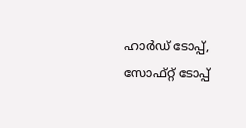ഹാര്‍ഡ് ടോപ്പ്, സോഫ്റ്റ് ടോപ്പ്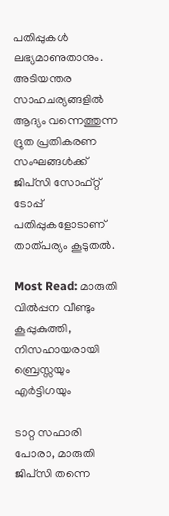പതിപ്പുകള്‍ ലഭ്യമാണുതാനും. അടിയന്തര സാഹചര്യങ്ങളില്‍ ആദ്യം വന്നെത്തുന്ന ദ്രുത പ്രതികരണ സംഘങ്ങള്‍ക്ക് ജിപ്‌സി സോഫ്റ്റ് ടോപ്പ് പതിപ്പുകളോടാണ് താത്പര്യം കൂടുതല്‍.

Most Read: മാരുതി വില്‍പ്പന വീണ്ടും കൂപ്പുകുത്തി, നിസഹായരായി ബ്രെസ്സയും എര്‍ട്ടിഗയും

ടാറ്റ സഫാരി പോരാ, മാരുതി ജിപ്‌സി തന്നെ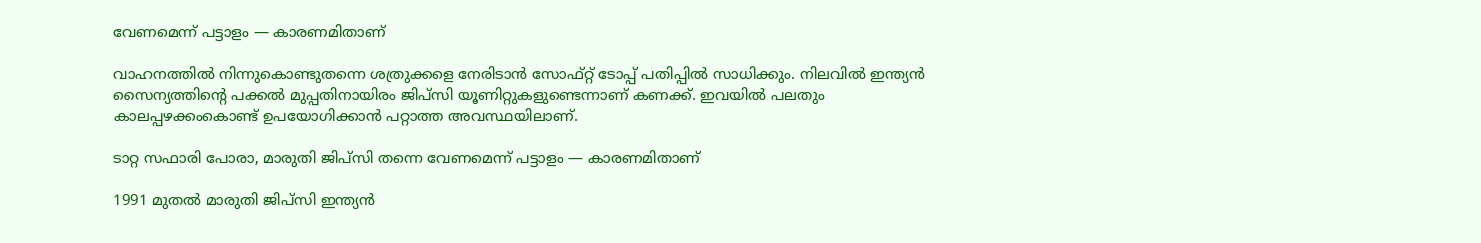വേണമെന്ന് പട്ടാളം — കാരണമിതാണ്

വാഹനത്തില്‍ നിന്നുകൊണ്ടുതന്നെ ശത്രുക്കളെ നേരിടാന്‍ സോഫ്റ്റ് ടോപ്പ് പതിപ്പില്‍ സാധിക്കും. നിലവില്‍ ഇന്ത്യന്‍ സൈന്യത്തിന്റെ പക്കല്‍ മുപ്പതിനായിരം ജിപ്‌സി യൂണിറ്റുകളുണ്ടെന്നാണ് കണക്ക്. ഇവയില്‍ പലതും കാലപ്പഴക്കംകൊണ്ട് ഉപയോഗിക്കാന്‍ പറ്റാത്ത അവസ്ഥയിലാണ്.

ടാറ്റ സഫാരി പോരാ, മാരുതി ജിപ്‌സി തന്നെ വേണമെന്ന് പട്ടാളം — കാരണമിതാണ്

1991 മുതല്‍ മാരുതി ജിപ്‌സി ഇന്ത്യന്‍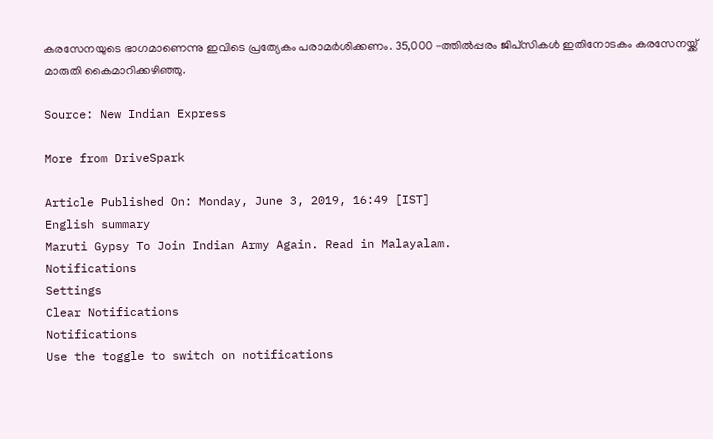കരസേനയുടെ ഭാഗമാണെന്നു ഇവിടെ പ്രത്യേകം പരാമര്‍ശിക്കണം. 35,000 -ത്തില്‍പ്പരം ജിപ്‌സികള്‍ ഇതിനോടകം കരസേനയ്ക്ക് മാരുതി കൈമാറിക്കഴിഞ്ഞു.

Source: New Indian Express

More from DriveSpark

Article Published On: Monday, June 3, 2019, 16:49 [IST]
English summary
Maruti Gypsy To Join Indian Army Again. Read in Malayalam.
Notifications
Settings
Clear Notifications
Notifications
Use the toggle to switch on notifications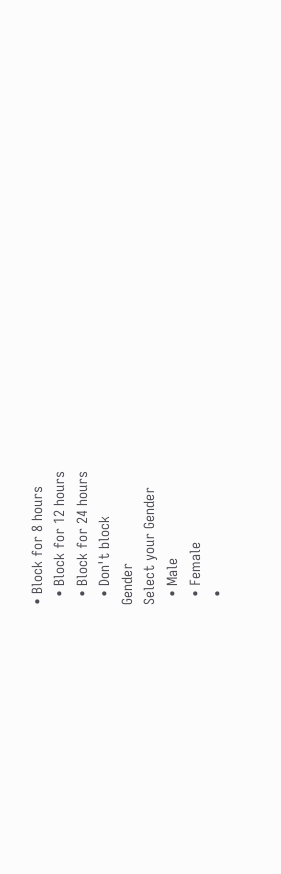• Block for 8 hours
  • Block for 12 hours
  • Block for 24 hours
  • Don't block
Gender
Select your Gender
  • Male
  • Female
  •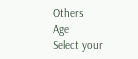Others
Age
Select your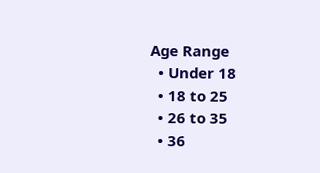Age Range
  • Under 18
  • 18 to 25
  • 26 to 35
  • 36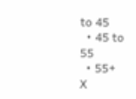to 45
  • 45 to 55
  • 55+
X